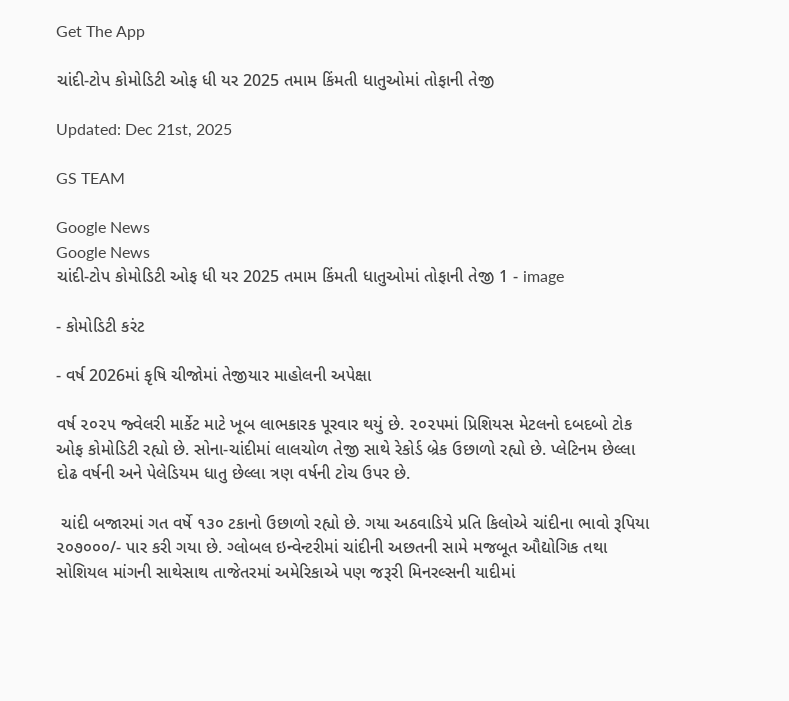Get The App

ચાંદી-ટોપ કોમોડિટી ઓફ ધી યર 2025 તમામ કિંમતી ધાતુઓમાં તોફાની તેજી

Updated: Dec 21st, 2025

GS TEAM

Google News
Google News
ચાંદી-ટોપ કોમોડિટી ઓફ ધી યર 2025 તમામ કિંમતી ધાતુઓમાં તોફાની તેજી 1 - image

- કોમોડિટી કરંટ

- વર્ષ 2026માં કૃષિ ચીજોમાં તેજીયાર માહોલની અપેક્ષા

વર્ષ ૨૦૨૫ જ્વેલરી માર્કેટ માટે ખૂબ લાભકારક પૂરવાર થયું છે. ૨૦૨૫માં પ્રિશિયસ મેટલનો દબદબો ટોક ઓફ કોમોડિટી રહ્યો છે. સોના-ચાંદીમાં લાલચોળ તેજી સાથે રેકોર્ડ બ્રેક ઉછાળો રહ્યો છે. પ્લેટિનમ છેલ્લા દોઢ વર્ષની અને પેલેડિયમ ધાતુ છેલ્લા ત્રણ વર્ષની ટોચ ઉપર છે.

 ચાંદી બજારમાં ગત વર્ષે ૧૩૦ ટકાનો ઉછાળો રહ્યો છે. ગયા અઠવાડિયે પ્રતિ કિલોએ ચાંદીના ભાવો રૂપિયા ૨૦૭૦૦૦/- પાર કરી ગયા છે. ગ્લોબલ ઇન્વેન્ટરીમાં ચાંદીની અછતની સામે મજબૂત ઔદ્યોગિક તથા સોશિયલ માંગની સાથેસાથ તાજેતરમાં અમેરિકાએ પણ જરૂરી મિનરલ્સની યાદીમાં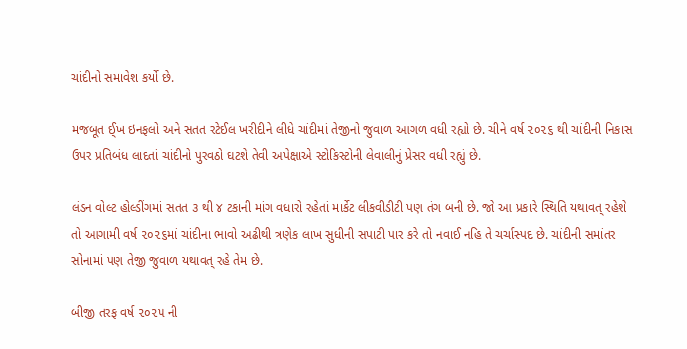ચાંદીનો સમાવેશ કર્યો છે.

મજબૂત ઈ્ખ ઇનફલો અને સતત રટેઈલ ખરીદીને લીધે ચાંદીમાં તેજીનો જુવાળ આગળ વધી રહ્યો છે. ચીને વર્ષ ૨૦૨૬ થી ચાંદીની નિકાસ ઉપર પ્રતિબંધ લાદતાં ચાંદીનો પુરવઠો ઘટશે તેવી અપેક્ષાએ સ્ટોકિસ્ટોની લેવાલીનું પ્રેસર વધી રહ્યું છે.

લંડન વોલ્ટ હોલ્ડીંગમાં સતત ૩ થી ૪ ટકાની માંગ વધારો રહેતાં માર્કેટ લીકવીડીટી પણ તંગ બની છે. જો આ પ્રકારે સ્થિતિ યથાવત્ રહેશે તો આગામી વર્ષ ૨૦૨૬માં ચાંદીના ભાવો અઢીથી ત્રણેક લાખ સુધીની સપાટી પાર કરે તો નવાઈ નહિ તે ચર્ચાસ્પદ છે. ચાંદીની સમાંતર સોનામાં પણ તેજી જુવાળ યથાવત્ રહે તેમ છે.

બીજી તરફ વર્ષ ૨૦૨૫ ની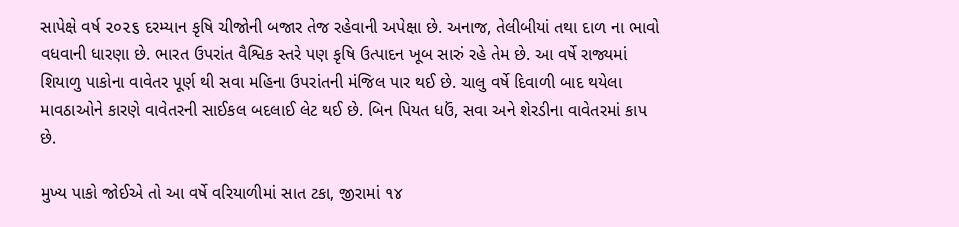સાપેક્ષે વર્ષ ૨૦૨૬ દરમ્યાન કૃષિ ચીજોની બજાર તેજ રહેવાની અપેક્ષા છે. અનાજ, તેલીબીયાં તથા દાળ ના ભાવો વધવાની ધારણા છે. ભારત ઉપરાંત વૈશ્વિક સ્તરે પણ કૃષિ ઉત્પાદન ખૂબ સારું રહે તેમ છે. આ વર્ષે રાજ્યમાં શિયાળુ પાકોના વાવેતર પૂર્ણ થી સવા મહિના ઉપરાંતની મંજિલ પાર થઈ છે. ચાલુ વર્ષે દિવાળી બાદ થયેલા માવઠાઓને કારણે વાવેતરની સાઈકલ બદલાઈ લેટ થઈ છે. બિન પિયત ધઉં, સવા અને શેરડીના વાવેતરમાં કાપ છે.

મુખ્ય પાકો જોઈએ તો આ વર્ષે વરિયાળીમાં સાત ટકા, જીરામાં ૧૪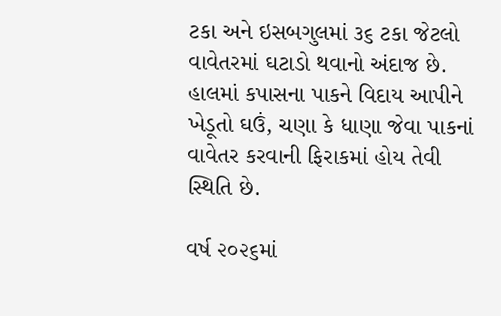ટકા અને ઇસબગુલમાં ૩૬ ટકા જેટલો વાવેતરમાં ઘટાડો થવાનો અંદાજ છે. હાલમાં કપાસના પાકને વિદાય આપીને ખેડૂતો ઘઉં, ચણા કે ધાણા જેવા પાકનાં વાવેતર કરવાની ફિરાકમાં હોય તેવી સ્થિતિ છે.

વર્ષ ૨૦૨૬માં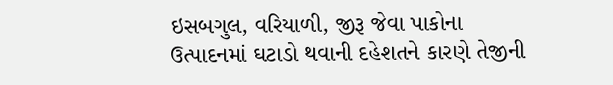ઇસબગુલ, વરિયાળી, જીરૂ જેવા પાકોના ઉત્પાદનમાં ઘટાડો થવાની દહેશતને કારણે તેજીની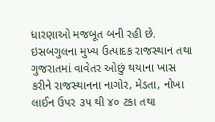ધારણાઓ મજબૂત બની રહી છે. ઇસબગુલના મુખ્ય ઉત્પાદક રાજસ્થાન તથા ગુજરાતમાં વાવેતર ઓછું થયાના ખાસ કરીને રાજસ્થાનના નાગોર, મેડતા, નોખા લાઈન ઉપર ૩૫ થી ૪૦ ટકા તથા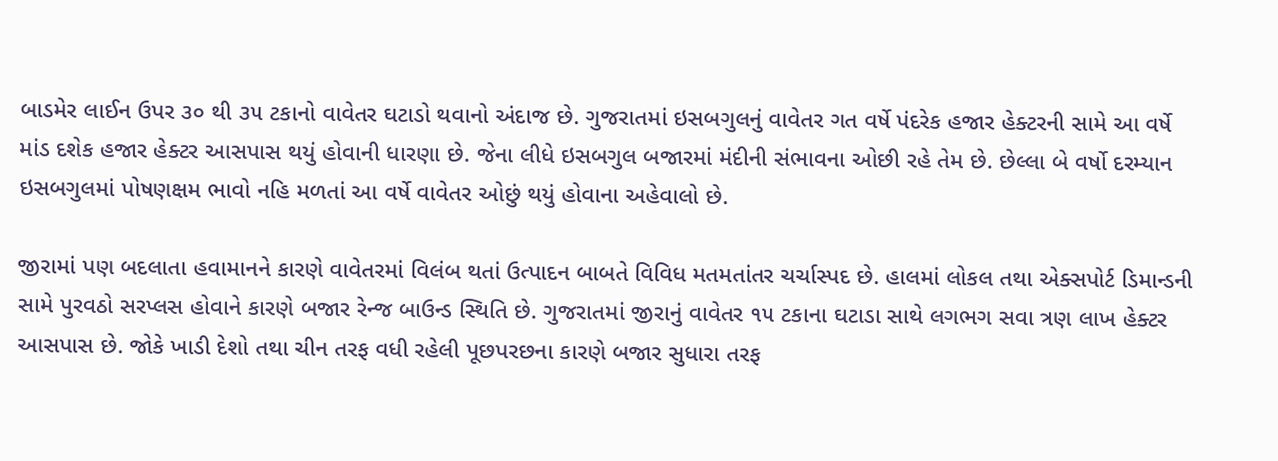બાડમેર લાઈન ઉપર ૩૦ થી ૩૫ ટકાનો વાવેતર ઘટાડો થવાનો અંદાજ છે. ગુજરાતમાં ઇસબગુલનું વાવેતર ગત વર્ષે પંદરેક હજાર હેક્ટરની સામે આ વર્ષે માંડ દશેક હજાર હેક્ટર આસપાસ થયું હોવાની ધારણા છે. જેના લીધે ઇસબગુલ બજારમાં મંદીની સંભાવના ઓછી રહે તેમ છે. છેલ્લા બે વર્ષો દરમ્યાન ઇસબગુલમાં પોષણક્ષમ ભાવો નહિ મળતાં આ વર્ષે વાવેતર ઓછું થયું હોવાના અહેવાલો છે.

જીરામાં પણ બદલાતા હવામાનને કારણે વાવેતરમાં વિલંબ થતાં ઉત્પાદન બાબતે વિવિધ મતમતાંતર ચર્ચાસ્પદ છે. હાલમાં લોકલ તથા એક્સપોર્ટ ડિમાન્ડની સામે પુરવઠો સરપ્લસ હોવાને કારણે બજાર રેન્જ બાઉન્ડ સ્થિતિ છે. ગુજરાતમાં જીરાનું વાવેતર ૧૫ ટકાના ઘટાડા સાથે લગભગ સવા ત્રણ લાખ હેક્ટર આસપાસ છે. જોકે ખાડી દેશો તથા ચીન તરફ વધી રહેલી પૂછપરછના કારણે બજાર સુધારા તરફ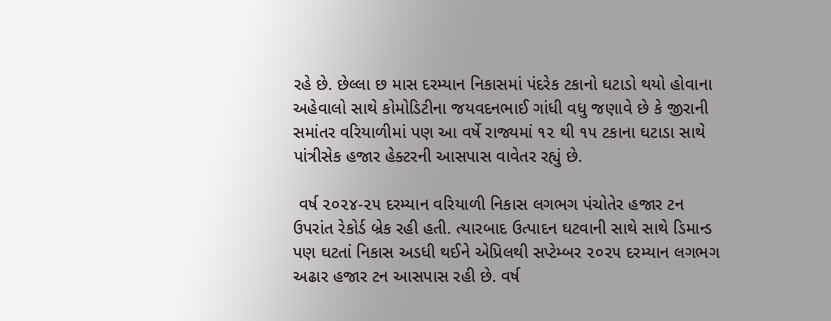રહે છે. છેલ્લા છ માસ દરમ્યાન નિકાસમાં પંદરેક ટકાનો ઘટાડો થયો હોવાના અહેવાલો સાથે કોમોડિટીના જયવદનભાઈ ગાંધી વધુ જણાવે છે કે જીરાની સમાંતર વરિયાળીમાં પણ આ વર્ષે રાજ્યમાં ૧૨ થી ૧૫ ટકાના ઘટાડા સાથે પાંત્રીસેક હજાર હેક્ટરની આસપાસ વાવેતર રહ્યું છે.

 વર્ષ ૨૦૨૪-૨૫ દરમ્યાન વરિયાળી નિકાસ લગભગ પંચોતેર હજાર ટન ઉપરાંત રેકોર્ડ બ્રેક રહી હતી. ત્યારબાદ ઉત્પાદન ઘટવાની સાથે સાથે ડિમાન્ડ પણ ઘટતાં નિકાસ અડધી થઈને એપ્રિલથી સપ્ટેમ્બર ૨૦૨૫ દરમ્યાન લગભગ અઢાર હજાર ટન આસપાસ રહી છે. વર્ષ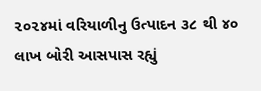૨૦૨૪માં વરિયાળીનુ ઉત્પાદન ૩૮ થી ૪૦ લાખ બોરી આસપાસ રહ્યું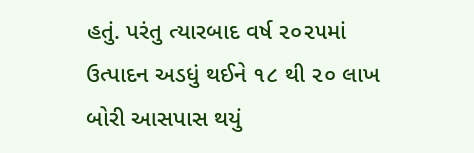હતું. પરંતુ ત્યારબાદ વર્ષ ૨૦૨૫માં ઉત્પાદન અડધું થઈને ૧૮ થી ૨૦ લાખ બોરી આસપાસ થયું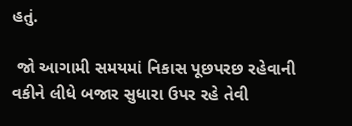હતું.

 જો આગામી સમયમાં નિકાસ પૂછપરછ રહેવાની વકીને લીધે બજાર સુધારા ઉપર રહે તેવી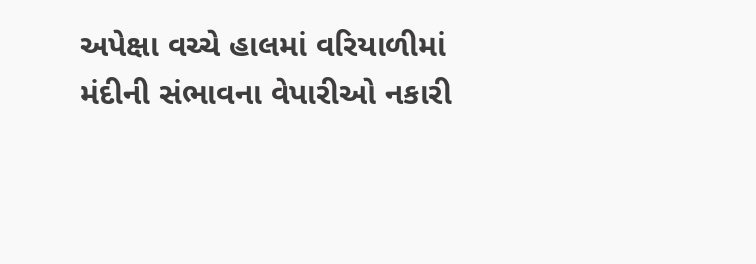અપેક્ષા વચ્ચે હાલમાં વરિયાળીમાં મંદીની સંભાવના વેપારીઓ નકારી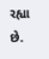રહ્યા છે.